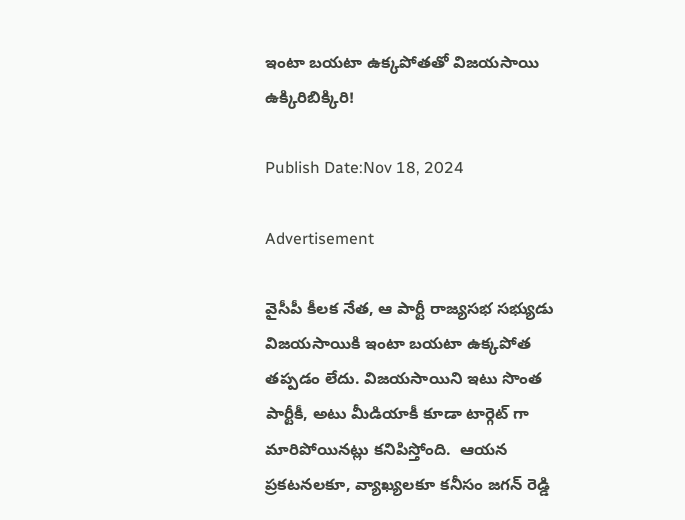ఇంటా బయటా ఉక్కపోతతో విజయసాయి ఉక్కిరిబిక్కిరి!

Publish Date:Nov 18, 2024

Advertisement

వైసీపీ కీలక నేత, ఆ పార్టీ రాజ్యసభ సభ్యుడు విజయసాయికి ఇంటా బయటా ఉక్కపోత తప్పడం లేదు. విజయసాయిని ఇటు సొంత పార్టీకీ, అటు మీడియాకీ కూడా టార్గెట్ గా మారిపోయినట్లు కనిపిస్తోంది.  ఆయన ప్రకటనలకూ, వ్యాఖ్యలకూ కనీసం జగన్ రెడ్డి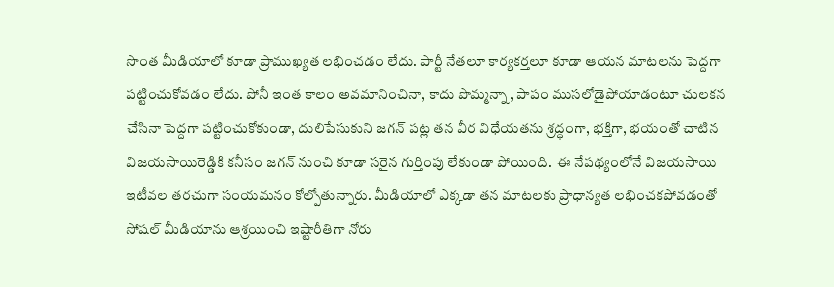సొంత మీడియాలో కూడా ప్రాముఖ్యత లభించడం లేదు. పార్టీ నేతలూ కార్యకర్తలూ కూడా ఆయన మాటలను పెద్దగా పట్టించుకోవడం లేదు. పోనీ ఇంత కాలం అవమానించినా, కాదు పొమ్మన్నా, పాపం ముసలోడైపోయాడంటూ చులకన చేసినా పెద్దగా పట్టించుకోకుండా, దులిపేసుకుని జగన్ పట్ల తన వీర విధేయతను శ్రద్ధంగా, భక్తిగా, భయంతో చాటిన విజయసాయిరెడ్డికి కనీసం జగన్ నుంచి కూడా సరైన గుర్తింపు లేకుండా పోయింది.  ఈ నేపథ్యంలోనే విజయసాయి ఇటీవల తరచుగా సంయమనం కోల్పోతున్నారు. మీడియాలో ఎక్కడా తన మాటలకు ప్రాధాన్యత లభించకపోవడంతో సోషల్ మీడియాను ఆశ్రయించి ఇష్టారీతిగా నోరు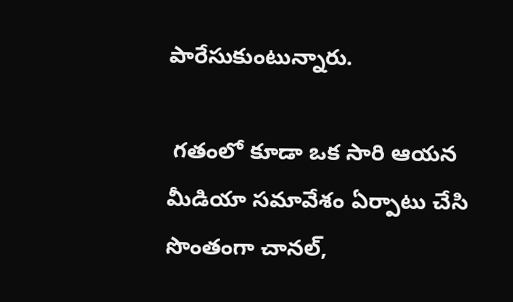పారేసుకుంటున్నారు.

 గతంలో కూడా ఒక సారి ఆయన మీడియా సమావేశం ఏర్పాటు చేసి సొంతంగా చానల్,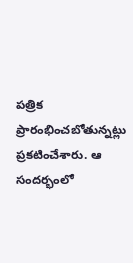పత్రిక ప్రారంభించబోతున్నట్లు ప్రకటించేశారు. ఆ సందర్భంలో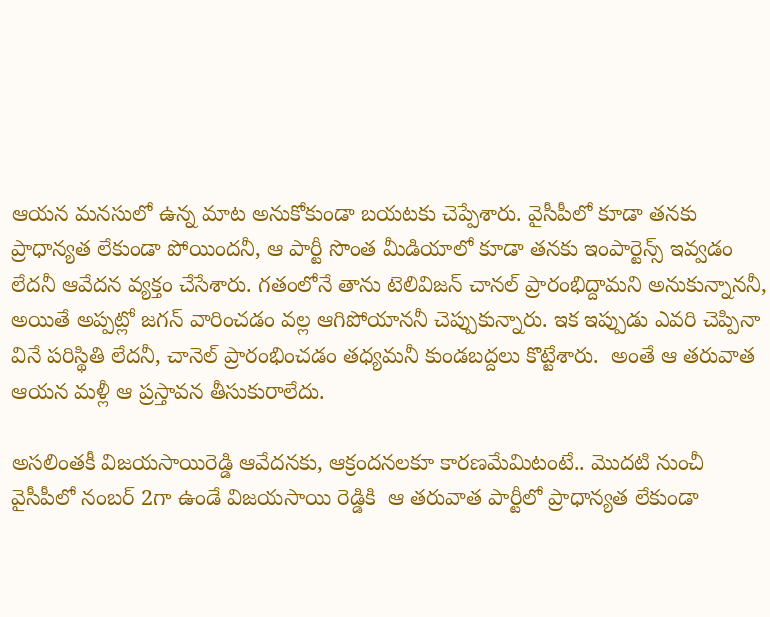ఆయన మనసులో ఉన్న మాట అనుకోకుండా బయటకు చెప్పేశారు. వైసీపీలో కూడా తనకు ప్రాధాన్యత లేకుండా పోయిందనీ, ఆ పార్టీ సొంత మీడియాలో కూడా తనకు ఇంపార్టెన్స్ ఇవ్వడం లేదనీ ఆవేదన వ్యక్తం చేసేశారు. గతంలోనే తాను టెలివిజన్ చానల్ ప్రారంభిద్దామని అనుకున్నాననీ, అయితే అప్పట్లో జగన్ వారించడం వల్ల ఆగిపోయాననీ చెప్పుకున్నారు. ఇక ఇప్పుడు ఎవరి చెప్పినా వినే పరిస్థితి లేదనీ, చానెల్ ప్రారంభించడం తధ్యమనీ కుండబద్దలు కొట్టేశారు.  అంతే ఆ తరువాత ఆయన మళ్లీ ఆ ప్రస్తావన తీసుకురాలేదు.

అసలింతకీ విజయసాయిరెడ్డి ఆవేదనకు, ఆక్రందనలకూ కారణమేమిటంటే.. మొదటి నుంచీ వైసీపీలో నంబర్ 2గా ఉండే విజయసాయి రెడ్డికి  ఆ తరువాత పార్టీలో ప్రాధాన్యత లేకుండా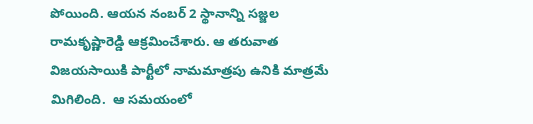పోయింది. ఆయన నంబర్ 2 స్థానాన్ని సజ్జల రామకృష్ణారెడ్డి ఆక్రమించేశారు. ఆ తరువాత విజయసాయికి పార్టీలో నామమాత్రపు ఉనికి మాత్రమే మిగిలింది.  ఆ సమయంలో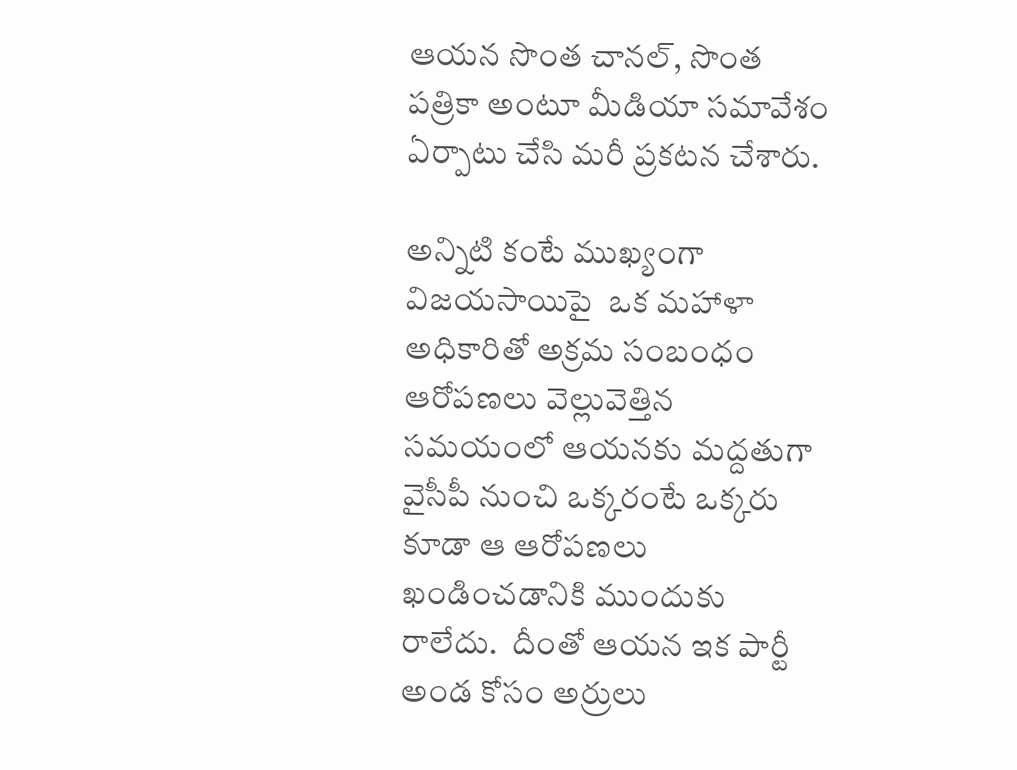ఆయన సొంత చానల్, సొంత పత్రికా అంటూ మీడియా సమావేశం ఏర్పాటు చేసి మరీ ప్రకటన చేశారు.

అన్నిటి కంటే ముఖ్యంగా  విజయసాయిపై  ఒక మహాళా అధికారితో అక్రమ సంబంధం ఆరోపణలు వెల్లువెత్తిన సమయంలో ఆయనకు మద్దతుగా వైసీపీ నుంచి ఒక్కరంటే ఒక్కరు కూడా ఆ ఆరోపణలు ఖండించడానికి ముందుకు రాలేదు.  దీంతో ఆయన ఇక పార్టీ అండ కోసం అర్రులు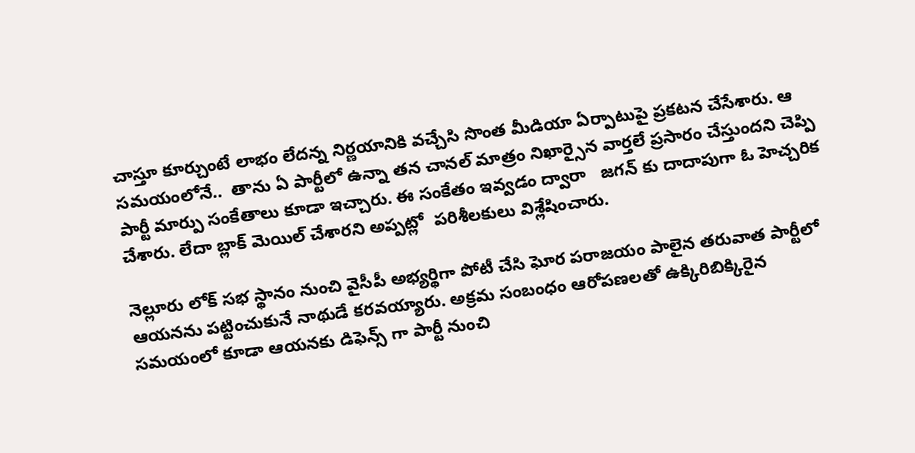చాస్తూ కూర్చుంటే లాభం లేదన్న నిర్ణయానికి వచ్చేసి సొంత మీడియా ఏర్పాటుపై ప్రకటన చేసేశారు. ఆ సమయంలోనే..  తాను ఏ పార్టీలో ఉన్నా తన చానల్ మాత్రం నిఖార్సైన వార్తలే ప్రసారం చేస్తుందని చెప్పి పార్టీ మార్పు సంకేతాలు కూడా ఇచ్చారు. ఈ సంకేతం ఇవ్వడం ద్వారా   జగన్ కు దాదాపుగా ఓ హెచ్చరిక చేశారు. లేదా బ్లాక్ మెయిల్ చేశారని అప్పట్లో  పరిశీలకులు విశ్లేషించారు.

నెల్లూరు లోక్ సభ స్థానం నుంచి వైసీపీ అభ్యర్థిగా పోటీ చేసి ఘోర పరాజయం పాలైన తరువాత పార్టీలో ఆయనను పట్టించుకునే నాథుడే కరవయ్యారు. అక్రమ సంబంధం ఆరోపణలతో ఉక్కిరిబిక్కిరైన సమయంలో కూడా ఆయనకు డిఫెన్స్ గా పార్టీ నుంచి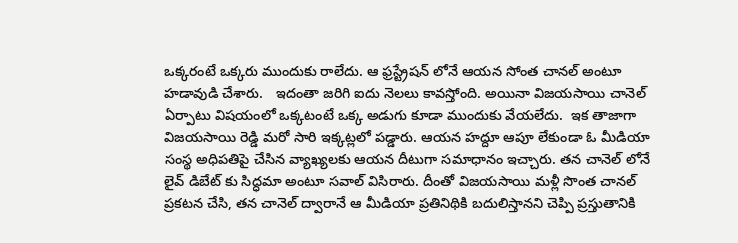ఒక్కరంటే ఒక్కరు ముందుకు రాలేదు. ఆ ఫ్రస్ట్రేషన్ లోనే ఆయన సోంత చానల్ అంటూ హడావుడి చేశారు.   ఇదంతా జరిగి ఐదు నెలలు కావస్తోంది. అయినా విజయసాయి చానెల్  ఏర్పాటు విషయంలో ఒక్కటంటే ఒక్క అడుగు కూడా ముందుకు వేయలేదు.  ఇక తాజాగా విజయసాయి రెడ్డి మరో సారి ఇక్కట్లలో పడ్డారు. ఆయన హద్దూ ఆపూ లేకుండా ఓ మీడియా సంస్థ అధిపతిపై చేసిన వ్యాఖ్యలకు ఆయన దీటుగా సమాధానం ఇచ్చారు. తన చానెల్ లోనే లైవ్ డిబేట్ కు సిద్ధమా అంటూ సవాల్ విసిరారు. దీంతో విజయసాయి మళ్లీ సొంత చానల్ ప్రకటన చేసి, తన చానెల్ ద్వారానే ఆ మీడియా ప్రతినిథికి బదులిస్తానని చెప్పి ప్రస్తుతానికి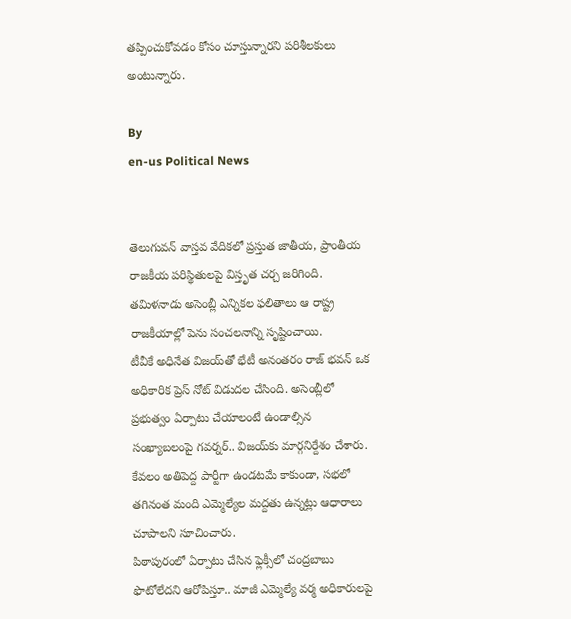తప్పించుకోవడం కోసం చూస్తున్నారని పరిశీలకులు అంటున్నారు.

By
en-us Political News


తెలుగువన్ వాస్తవ వేదికలో ప్రస్తుత జాతీయ, ప్రాంతీయ రాజకీయ పరిస్థితులపై విస్తృత చర్చ జరిగింది.
తమిళనాడు అసెంబ్లీ ఎన్నికల ఫలితాలు ఆ రాష్ట్ర రాజకీయాల్లో పెను సంచలనాన్ని సృష్టించాయి.
టీవీకే అధినేత విజయ్‌తో భేటీ అనంతరం రాజ్ భవన్ ఒక అధికారిక ప్రెస్ నోట్ విడుదల చేసింది. అసెంబ్లీలో ప్రభుత్వం ఏర్పాటు చేయాలంటే ఉండాల్సిన సంఖ్యాబలంపై గవర్నర్.. విజయ్‌కు మార్గనిర్దేశం చేశారు. కేవలం అతిపెద్ద పార్టీగా ఉండటమే కాకుండా, సభలో తగినంత మంది ఎమ్మెల్యేల మద్దతు ఉన్నట్లు ఆధారాలు చూపాలని సూచించారు.
పిఠాపురంలో ఏర్పాటు చేసిన ఫ్లెక్సీలో చంద్ర‌బాబు ఫొటోలేద‌ని ఆరోపిస్తూ.. మాజీ ఎమ్మెల్యే వ‌ర్మ అధికారుల‌పై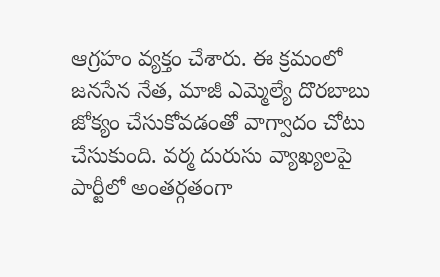ఆగ్ర‌హం వ్య‌క్తం చేశారు. ఈ క్ర‌మంలో జ‌న‌సేన నేత‌, మాజీ ఎమ్మెల్యే దొర‌బాబు జోక్యం చేసుకోవ‌డంతో వాగ్వాదం చోటు చేసుకుంది. వ‌ర్మ దురుసు వ్యాఖ్య‌ల‌పై పార్టీలో అంత‌ర్గ‌తంగా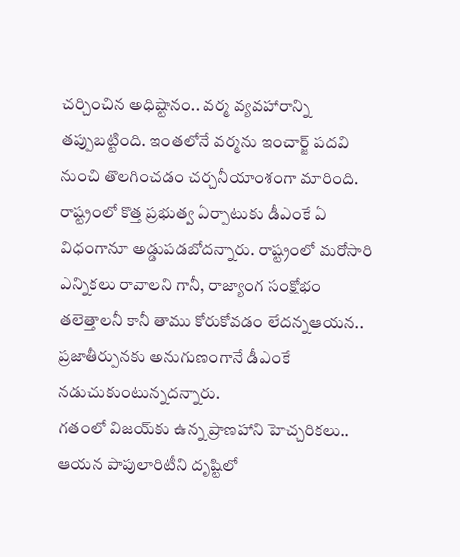చ‌ర్చించిన అధిష్టానం.. వ‌ర్మ వ్య‌వ‌హారాన్ని త‌ప్పుబ‌ట్టింది. ఇంతలోనే వర్మను ఇంచార్జ్ పదవి నుంచి తొలగించడం చర్చనీయాంశంగా మారింది.
రాష్ట్రంలో కొత్త ప్రభుత్వ ఏర్పాటుకు డీఎంకే ఏ విధంగానూ అడ్డుపడబోదన్నారు. రాష్ట్రంలో మరోసారి ఎన్నికలు రావాలని గానీ, రాజ్యాంగ సంక్షోభం తలెత్తాలనీ కానీ తాము కోరుకోవడం లేదన్నఆయన.. ప్రజాతీర్పునకు అనుగుణంగానే డీఎంకే నడుచుకుంటున్నదన్నారు.
గతంలో విజయ్‌కు ఉన్న ప్రాణహాని హెచ్చరికలు.. ఆయన పాపులారిటీని దృష్టిలో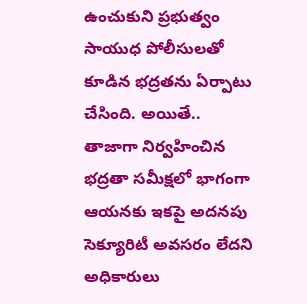ఉంచుకుని ప్రభుత్వం సాయుధ పోలీసులతో కూడిన భద్రతను ఏర్పాటు చేసింది. అయితే.. తాజాగా నిర్వహించిన భద్రతా సమీక్షలో భాగంగా ఆయనకు ఇకపై అదనపు సెక్యూరిటీ అవసరం లేదని అధికారులు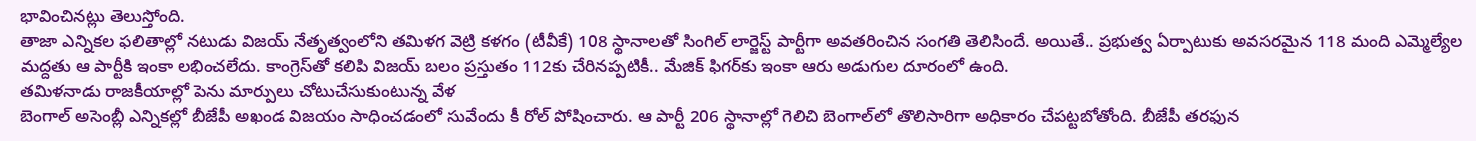భావించినట్లు తెలుస్తోంది.
తాజా ఎన్నికల ఫలితాల్లో నటుడు విజయ్ నేతృత్వంలోని తమిళగ వెట్రి కళగం (టీవీకే) 108 స్థానాలతో సింగిల్ లార్జెస్ట్ పార్టీగా అవతరించిన సంగతి తెలిసిందే. అయితే.. ప్రభుత్వ ఏర్పాటుకు అవసరమైన 118 మంది ఎమ్మెల్యేల మద్దతు ఆ పార్టీకి ఇంకా లభించలేదు. కాంగ్రెస్‌తో కలిపి విజయ్ బలం ప్రస్తుతం 112కు చేరినప్పటికీ.. మేజిక్ ఫిగర్‌కు ఇంకా ఆరు అడుగుల దూరంలో ఉంది.
తమిళనాడు రాజకీయాల్లో పెను మార్పులు చోటుచేసుకుంటున్న వేళ
బెంగాల్ అసెంబ్లీ ఎన్నికల్లో బీజేపీ అఖండ విజయం సాధించడంలో సువేందు కీ రోల్ పోషించారు. ఆ పార్టీ 206 స్థానాల్లో గెలిచి బెంగాల్‌లో తొలిసారిగా అధికారం చేపట్టబోతోంది. బీజేపీ తరఫున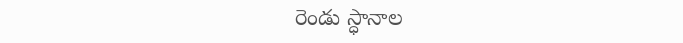రెండు స్ధానాల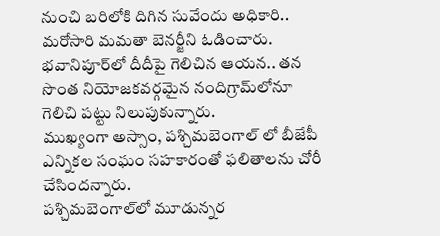నుంచి బరిలోకి దిగిన సువేందు అధికారి.. మరోసారి మమతా బెనర్జీని ఓడించారు. భవానిపూర్‌లో దీదీపై గెలిచిన ఆయన.. తన సొంత నియోజకవర్గమైన నందిగ్రామ్‌లోనూ గెలిచి పట్టు నిలుపుకున్నారు.
ముఖ్యంగా అస్సాం, పశ్చిమబెంగాల్ లో బీజేపీ ఎన్నికల సంఘం సహకారంతో ఫలితాలను చోరీ చేసిందన్నారు.
పశ్చిమబెంగాల్‌లో మూడున్నర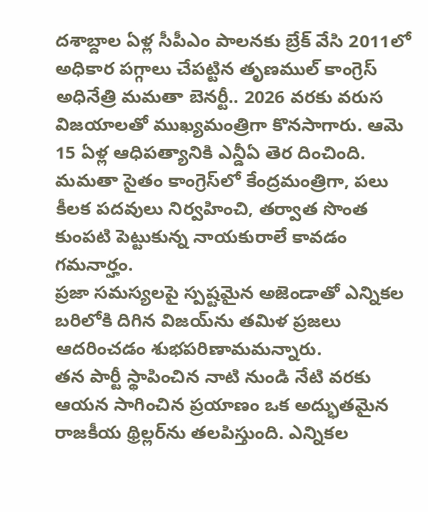దశాబ్దాల ఏళ్ల సీపీఎం పాలనకు బ్రేక్ వేసి 2011లో అధికార పగ్గాలు చేపట్టిన తృణముల్ కాంగ్రెస్ అధినేత్రి మమతా బెనర్టీ.. 2026 వరకు వరుస విజయాలతో ముఖ్యమంత్రిగా కొనసాగారు. ఆమె 15 ఏళ్ల ఆధిపత్యానికి ఎన్డీఏ తెర దించింది. మమతా సైతం కాంగ్రెస్‌లో కేంద్రమంత్రిగా, పలు కీలక పదవులు నిర్వహించి, తర్వాత సొంత కుంపటి పెట్టుకున్న నాయకురాలే కావడం గమనార్హం.
ప్రజా సమస్యలపై స్పష్టమైన అజెండాతో ఎన్నికల బరిలోకి దిగిన విజయ్‌ను తమిళ ప్రజలు ఆదరించడం శుభపరిణామమన్నారు.
తన పార్టీ స్థాపించిన నాటి నుండి నేటి వరకు ఆయన సాగించిన ప్రయాణం ఒక అద్భుతమైన రాజకీయ థ్రిల్లర్‌ను తలపిస్తుంది. ఎన్నికల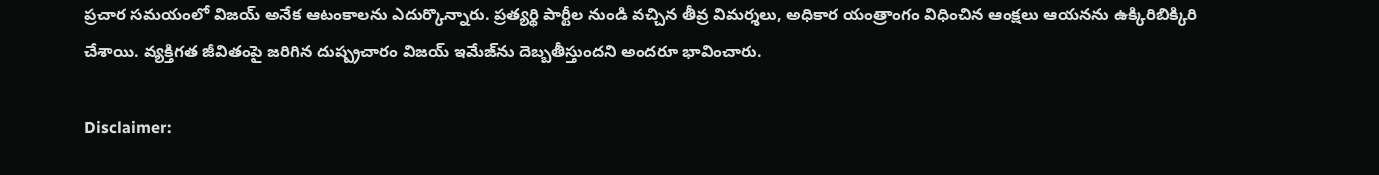ప్రచార సమయంలో విజయ్ అనేక ఆటంకాలను ఎదుర్కొన్నారు. ప్రత్యర్థి పార్టీల నుండి వచ్చిన తీవ్ర విమర్శలు, అధికార యంత్రాంగం విధించిన ఆంక్షలు ఆయనను ఉక్కిరిబిక్కిరి చేశాయి. వ్యక్తిగత జీవితంపై జరిగిన దుష్ప్రచారం విజయ్ ఇమేజ్‌ను దెబ్బతీస్తుందని అందరూ భావించారు.

Disclaimer: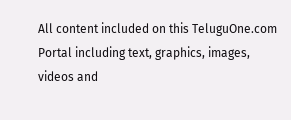All content included on this TeluguOne.com Portal including text, graphics, images, videos and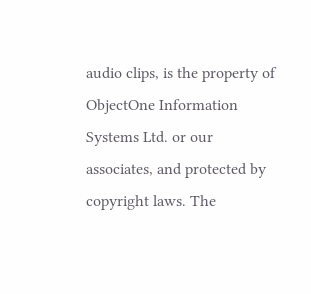audio clips, is the property of ObjectOne Information Systems Ltd. or our associates, and protected by copyright laws. The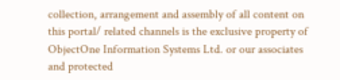collection, arrangement and assembly of all content on this portal/ related channels is the exclusive property of ObjectOne Information Systems Ltd. or our associates and protected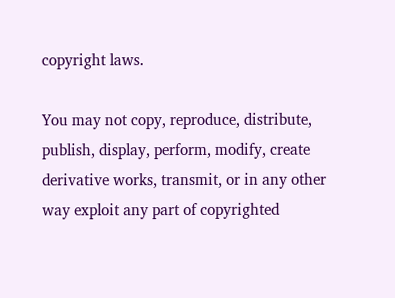copyright laws.

You may not copy, reproduce, distribute, publish, display, perform, modify, create derivative works, transmit, or in any other way exploit any part of copyrighted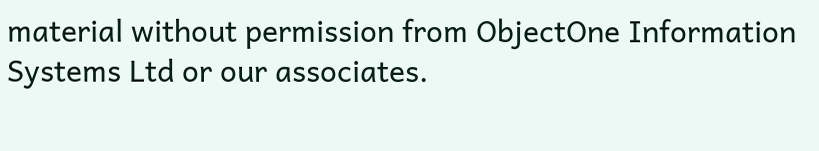material without permission from ObjectOne Information Systems Ltd or our associates.